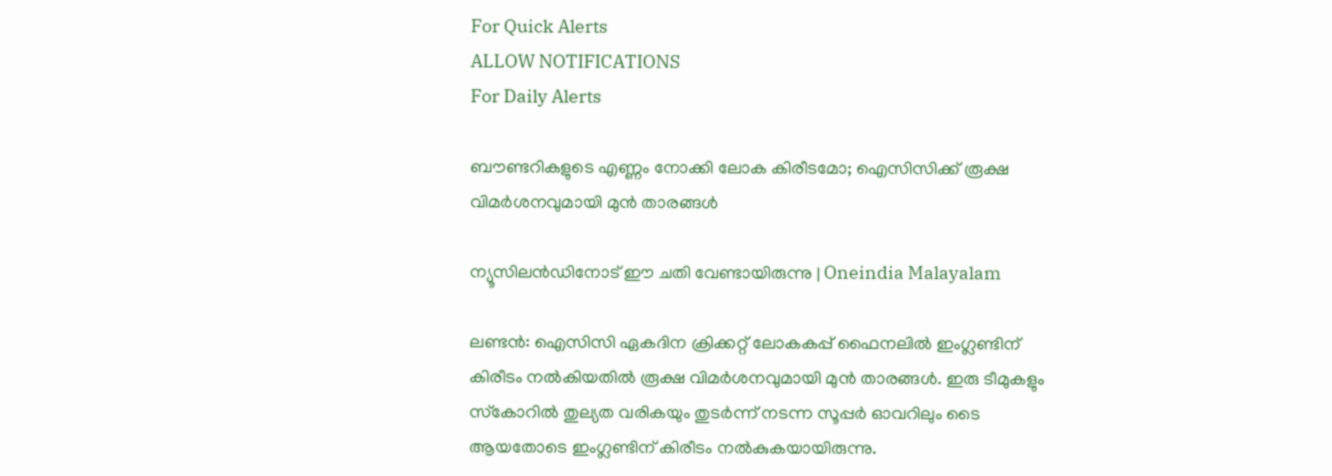For Quick Alerts
ALLOW NOTIFICATIONS
For Daily Alerts

ബൗണ്ടറികളുടെ എണ്ണം നോക്കി ലോക കിരീടമോ; ഐസിസിക്ക് രൂക്ഷ വിമര്‍ശനവുമായി മുന്‍ താരങ്ങള്‍

ന്യൂസിലന്‍ഡിനോട് ഈ ചതി വേണ്ടായിരുന്നു | Oneindia Malayalam

ലണ്ടന്‍: ഐസിസി ഏകദിന ക്രിക്കറ്റ് ലോകകപ്പ് ഫൈനലില്‍ ഇംഗ്ലണ്ടിന് കിരീടം നല്‍കിയതില്‍ രൂക്ഷ വിമര്‍ശനവുമായി മുന്‍ താരങ്ങള്‍. ഇരു ടീമുകളും സ്‌കോറില്‍ തുല്യത വരികയും തുടര്‍ന്ന് നടന്ന സൂപ്പര്‍ ഓവറിലും ടൈ ആയതോടെ ഇംഗ്ലണ്ടിന് കിരീടം നല്‍കുകയായിരുന്നു.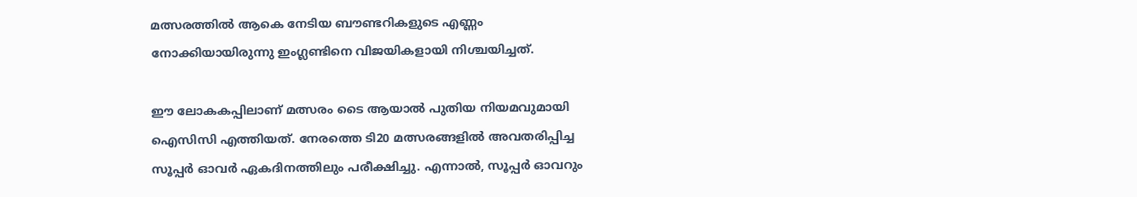മത്സരത്തില്‍ ആകെ നേടിയ ബൗണ്ടറികളുടെ എണ്ണം നോക്കിയായിരുന്നു ഇംഗ്ലണ്ടിനെ വിജയികളായി നിശ്ചയിച്ചത്.

ഈ ലോകകപ്പിലാണ് മത്സരം ടൈ ആയാല്‍ പുതിയ നിയമവുമായി ഐസിസി എത്തിയത്. നേരത്തെ ടി20 മത്സരങ്ങളില്‍ അവതരിപ്പിച്ച സൂപ്പര്‍ ഓവര്‍ ഏകദിനത്തിലും പരീക്ഷിച്ചു. എന്നാല്‍, സൂപ്പര്‍ ഓവറും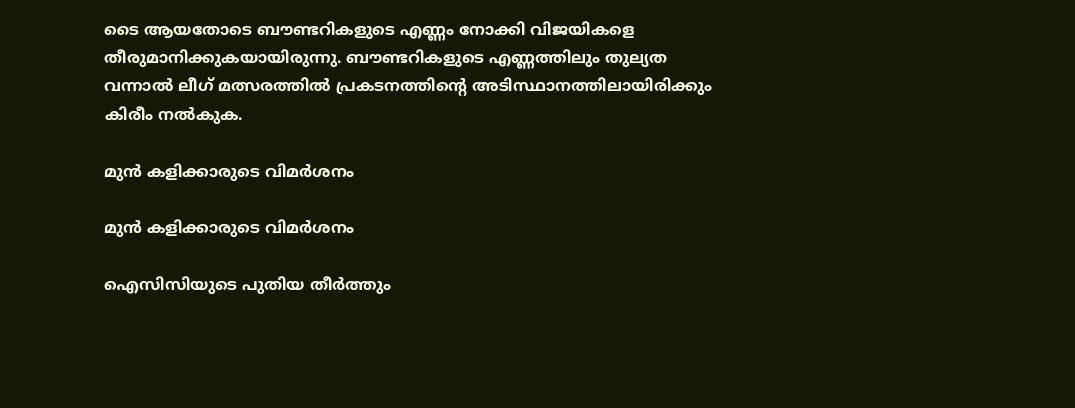ടൈ ആയതോടെ ബൗണ്ടറികളുടെ എണ്ണം നോക്കി വിജയികളെ തീരുമാനിക്കുകയായിരുന്നു. ബൗണ്ടറികളുടെ എണ്ണത്തിലും തുല്യത വന്നാല്‍ ലീഗ് മത്സരത്തില്‍ പ്രകടനത്തിന്റെ അടിസ്ഥാനത്തിലായിരിക്കും കിരീം നല്‍കുക.

മുന്‍ കളിക്കാരുടെ വിമര്‍ശനം

മുന്‍ കളിക്കാരുടെ വിമര്‍ശനം

ഐസിസിയുടെ പുതിയ തീര്‍ത്തും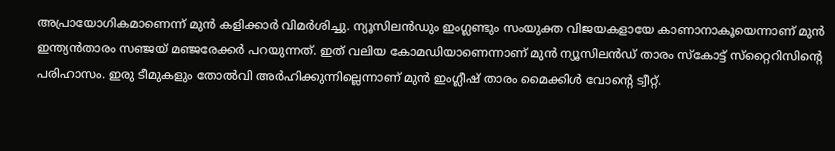അപ്രായോഗികമാണെന്ന് മുന്‍ കളിക്കാര്‍ വിമര്‍ശിച്ചു. ന്യൂസിലന്‍ഡും ഇംഗ്ലണ്ടും സംയുക്ത വിജയകളായേ കാണാനാകൂയെന്നാണ് മുന്‍ ഇന്ത്യന്‍താരം സഞ്ജയ് മഞ്ജരേക്കര്‍ പറയുന്നത്. ഇത് വലിയ കോമഡിയാണെന്നാണ് മുന്‍ ന്യൂസിലന്‍ഡ് താരം സ്‌കോട്ട് സ്‌റ്റൈറിസിന്റെ പരിഹാസം. ഇരു ടീമുകളും തോല്‍വി അര്‍ഹിക്കുന്നില്ലെന്നാണ് മുന്‍ ഇംഗ്ലീഷ് താരം മൈക്കിള്‍ വോന്റെ ട്വീറ്റ്.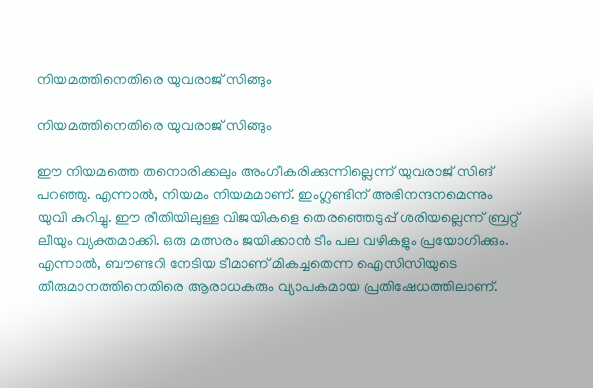നിയമത്തിനെതിരെ യുവരാജ് സിങ്ങും

നിയമത്തിനെതിരെ യുവരാജ് സിങ്ങും

ഈ നിയമത്തെ തനൊരിക്കലും അംഗീകരിക്കുന്നില്ലെന്ന് യുവരാജ് സിങ് പറഞ്ഞു. എന്നാല്‍, നിയമം നിയമമാണ്. ഇംഗ്ലണ്ടിന് അഭിനന്ദനമെന്നും യുവി കുറിച്ചു. ഈ രീതിയിലുള്ള വിജയികളെ തെരഞ്ഞെടുപ്പ് ശരിയല്ലെന്ന് ബ്രറ്റ് ലീയും വ്യക്തമാക്കി. ഒരു മത്സരം ജയിക്കാന്‍ ടീം പല വഴികളും പ്രയോഗിക്കും. എന്നാല്‍, ബൗണ്ടറി നേടിയ ടീമാണ് മികച്ചതെന്ന ഐസിസിയുടെ തീരുമാനത്തിനെതിരെ ആരാധകരും വ്യാപകമായ പ്രതിഷേധത്തിലാണ്.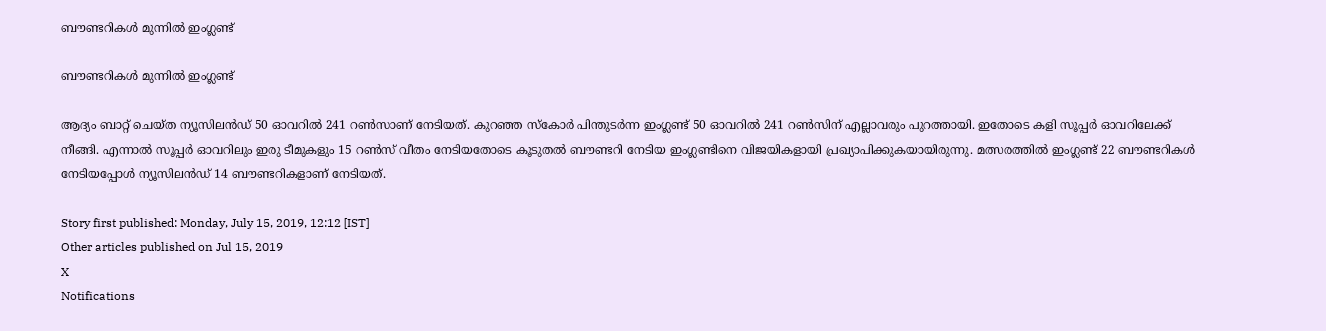ബൗണ്ടറികള്‍ മുന്നില്‍ ഇംഗ്ലണ്ട്

ബൗണ്ടറികള്‍ മുന്നില്‍ ഇംഗ്ലണ്ട്

ആദ്യം ബാറ്റ് ചെയ്ത ന്യൂസിലന്‍ഡ് 50 ഓവറില്‍ 241 റണ്‍സാണ് നേടിയത്. കുറഞ്ഞ സ്‌കോര്‍ പിന്തുടര്‍ന്ന ഇംഗ്ലണ്ട് 50 ഓവറില്‍ 241 റണ്‍സിന് എല്ലാവരും പുറത്തായി. ഇതോടെ കളി സൂപ്പര്‍ ഓവറിലേക്ക് നീങ്ങി. എന്നാല്‍ സൂപ്പര്‍ ഓവറിലും ഇരു ടീമുകളും 15 റണ്‍സ് വീതം നേടിയതോടെ കൂടുതല്‍ ബൗണ്ടറി നേടിയ ഇംഗ്ലണ്ടിനെ വിജയികളായി പ്രഖ്യാപിക്കുകയായിരുന്നു. മത്സരത്തില്‍ ഇംഗ്ലണ്ട് 22 ബൗണ്ടറികള്‍ നേടിയപ്പോള്‍ ന്യൂസിലന്‍ഡ് 14 ബൗണ്ടറികളാണ് നേടിയത്.

Story first published: Monday, July 15, 2019, 12:12 [IST]
Other articles published on Jul 15, 2019
X
Notifications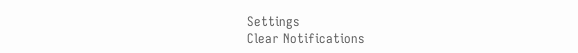Settings
Clear Notifications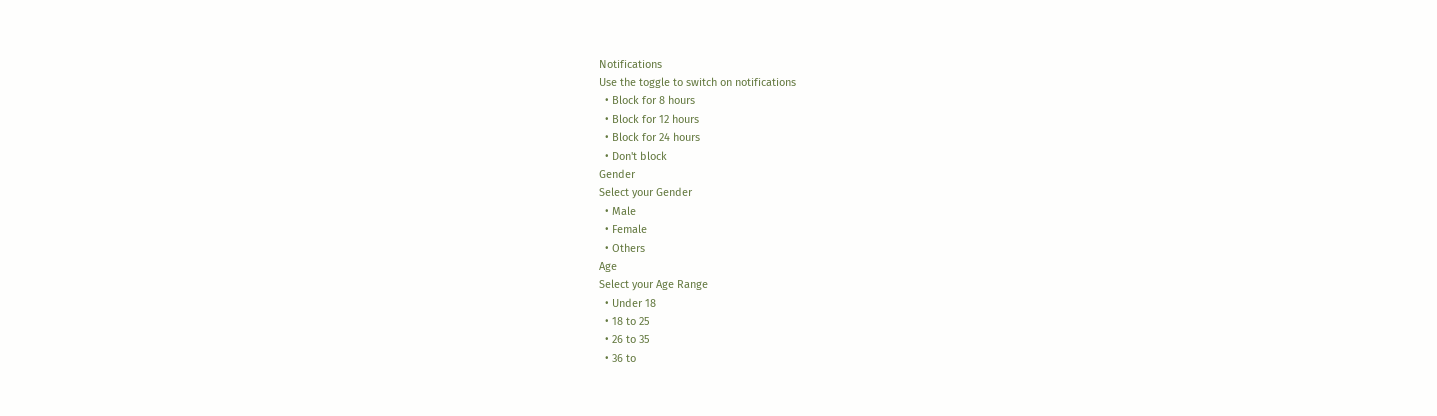Notifications
Use the toggle to switch on notifications
  • Block for 8 hours
  • Block for 12 hours
  • Block for 24 hours
  • Don't block
Gender
Select your Gender
  • Male
  • Female
  • Others
Age
Select your Age Range
  • Under 18
  • 18 to 25
  • 26 to 35
  • 36 to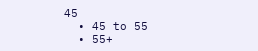45
  • 45 to 55
  • 55+